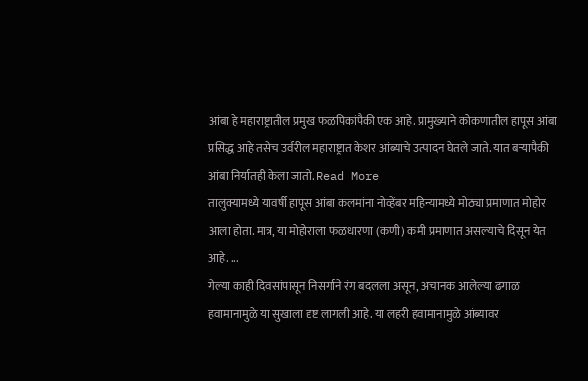आंबा हे महाराष्ट्रातील प्रमुख फळपिकांपैकी एक आहे. प्रामुख्याने कोकणातील हापूस आंबा प्रसिद्ध आहे तसेच उर्वरील महाराष्ट्रात केशर आंब्याचे उत्पादन घेतले जाते. यात बऱ्यापैकी आंबा निर्यातही केला जातो. Read More
तालुक्यामध्ये यावर्षी हापूस आंबा कलमांना नोव्हेंबर महिन्यामध्ये मोठ्या प्रमाणात मोहोर आला होता. मात्र, या मोहोराला फळधारणा (कणी) कमी प्रमाणात असल्याचे दिसून येत आहे. ...
गेल्या काही दिवसांपासून निसर्गाने रंग बदलला असून, अचानक आलेल्या ढगाळ हवामानामुळे या सुखाला दृष्ट लागली आहे. या लहरी हवामानामुळे आंब्यावर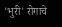'भुरी' रोगाचे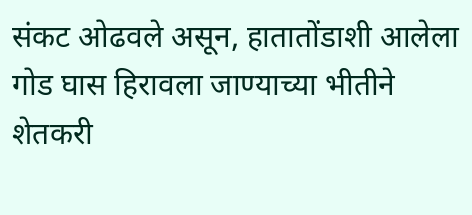संकट ओढवले असून, हातातोंडाशी आलेला गोड घास हिरावला जाण्याच्या भीतीने शेतकरी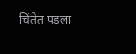चिंतेत पडला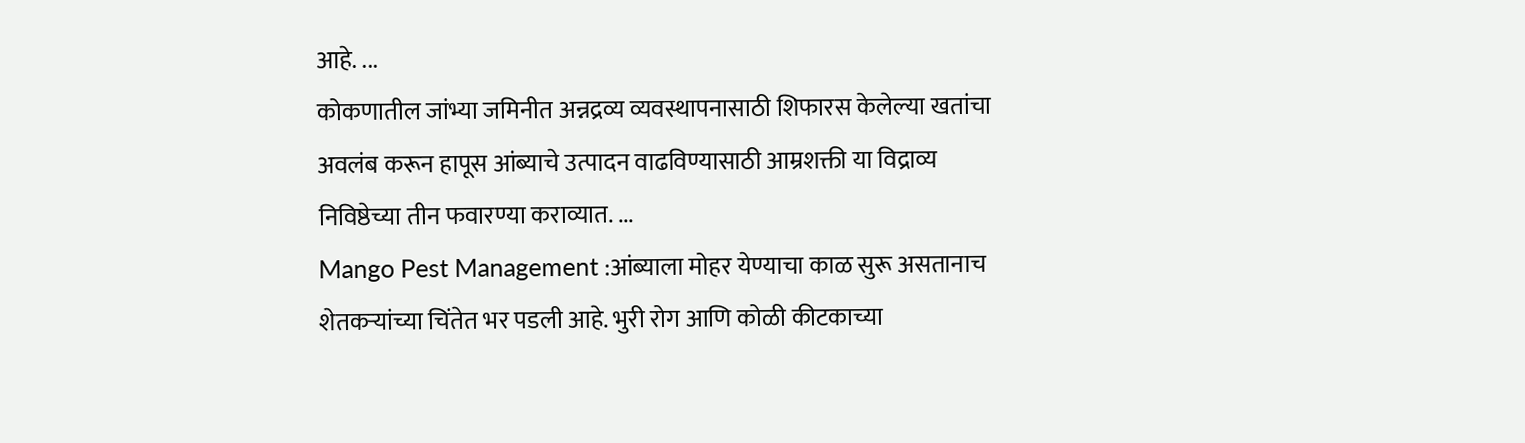आहे. ...
कोकणातील जांभ्या जमिनीत अन्नद्रव्य व्यवस्थापनासाठी शिफारस केलेल्या खतांचा अवलंब करून हापूस आंब्याचे उत्पादन वाढविण्यासाठी आम्रशक्ती या विद्राव्य निविष्ठेच्या तीन फवारण्या कराव्यात. ...
Mango Pest Management :आंब्याला मोहर येण्याचा काळ सुरू असतानाच शेतकऱ्यांच्या चिंतेत भर पडली आहे. भुरी रोग आणि कोळी कीटकाच्या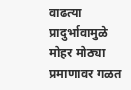वाढत्या प्रादुर्भावामुळे मोहर मोठ्या प्रमाणावर गळत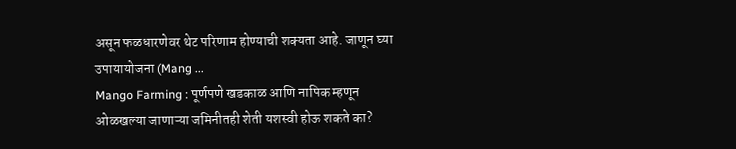असून फळधारणेवर थेट परिणाम होण्याची शक्यता आहे. जाणून घ्या उपायायोजना (Mang ...
Mango Farming : पूर्णपणे खडकाळ आणि नापिक म्हणून ओळखल्या जाणाऱ्या जमिनीतही शेती यशस्वी होऊ शकते का?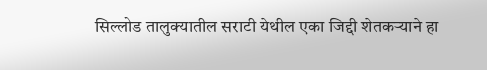सिल्लोड तालुक्यातील सराटी येथील एका जिद्दी शेतकऱ्याने हा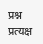प्रश्न प्रत्यक्ष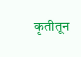कृतीतून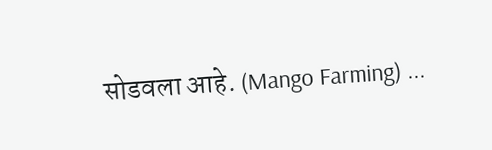सोडवला आहे. (Mango Farming) ...